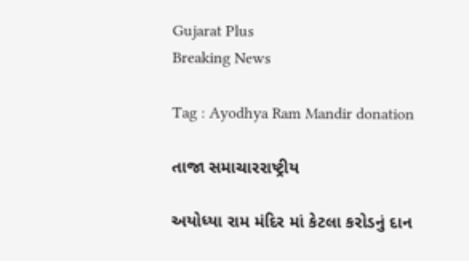Gujarat Plus
Breaking News

Tag : Ayodhya Ram Mandir donation

તાજા સમાચારરાષ્ટ્રીય

અયોધ્યા રામ મંદિર માં કેટલા કરોડનું દાન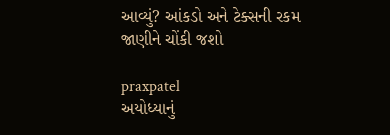આવ્યું? આંકડો અને ટેક્સની રકમ જાણીને ચોંકી જશો

praxpatel
અયોધ્યાનું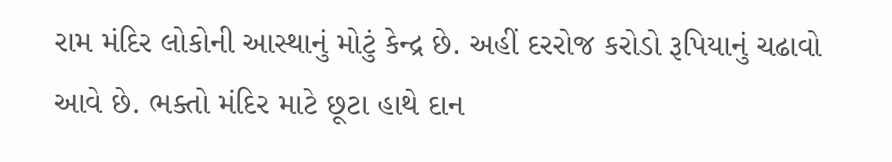રામ મંદિર લોકોની આસ્થાનું મોટું કેન્દ્ર છે. અહીં દરરોજ કરોડો રૂપિયાનું ચઢાવો આવે છે. ભક્તો મંદિર માટે છૂટા હાથે દાન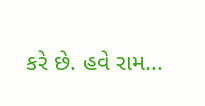કરે છે. હવે રામ...